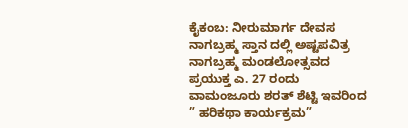ಕೈಕಂಬ: ನೀರುಮಾರ್ಗ ದೇವಸ ನಾಗಬ್ರಹ್ಮ ಸ್ತಾನ ದಲ್ಲಿ ಅಷ್ಟಪವಿತ್ರ ನಾಗಬ್ರಹ್ಮ ಮಂಡಲೋತ್ಸವದ ಪ್ರಯುಕ್ತ ಎ. 27 ರಂದು ವಾಮಂಜೂರು ಶರತ್ ಶೆಟ್ಟಿ ಇವರಿಂದ ” ಹರಿಕಥಾ ಕಾರ್ಯಕ್ರಮ”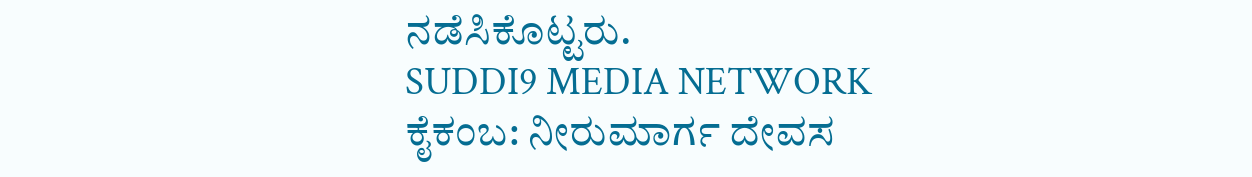ನಡೆಸಿಕೊಟ್ಟರು.
SUDDI9 MEDIA NETWORK
ಕೈಕಂಬ: ನೀರುಮಾರ್ಗ ದೇವಸ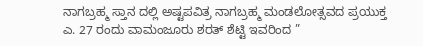ನಾಗಬ್ರಹ್ಮ ಸ್ತಾನ ದಲ್ಲಿ ಅಷ್ಟಪವಿತ್ರ ನಾಗಬ್ರಹ್ಮ ಮಂಡಲೋತ್ಸವದ ಪ್ರಯುಕ್ತ ಎ. 27 ರಂದು ವಾಮಂಜೂರು ಶರತ್ ಶೆಟ್ಟಿ ಇವರಿಂದ ”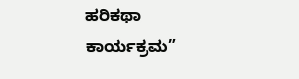ಹರಿಕಥಾ ಕಾರ್ಯಕ್ರಮ”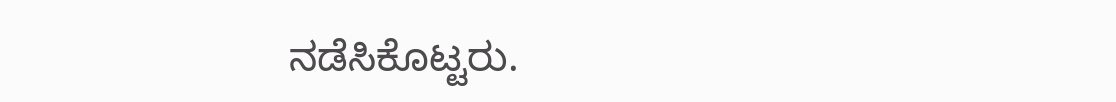ನಡೆಸಿಕೊಟ್ಟರು.